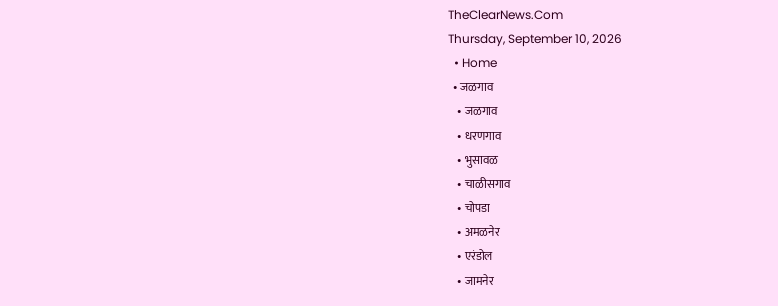TheClearNews.Com
Thursday, September 10, 2026
  • Home
  • जळगाव
    • जळगाव
    • धरणगाव
    • भुसावळ
    • चाळीसगाव
    • चोपडा
    • अमळनेर
    • एरंडोल
    • जामनेर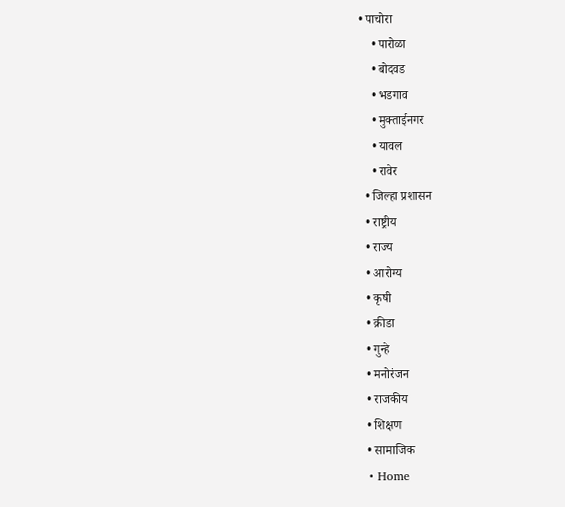• पाचोरा
    • पारोळा
    • बोदवड
    • भडगाव
    • मुक्ताईनगर
    • यावल
    • रावेर
  • जिल्हा प्रशासन
  • राष्ट्रीय
  • राज्य
  • आरोग्य
  • कृषी
  • क्रीडा
  • गुन्हे
  • मनोरंजन
  • राजकीय
  • शिक्षण
  • सामाजिक
  • Home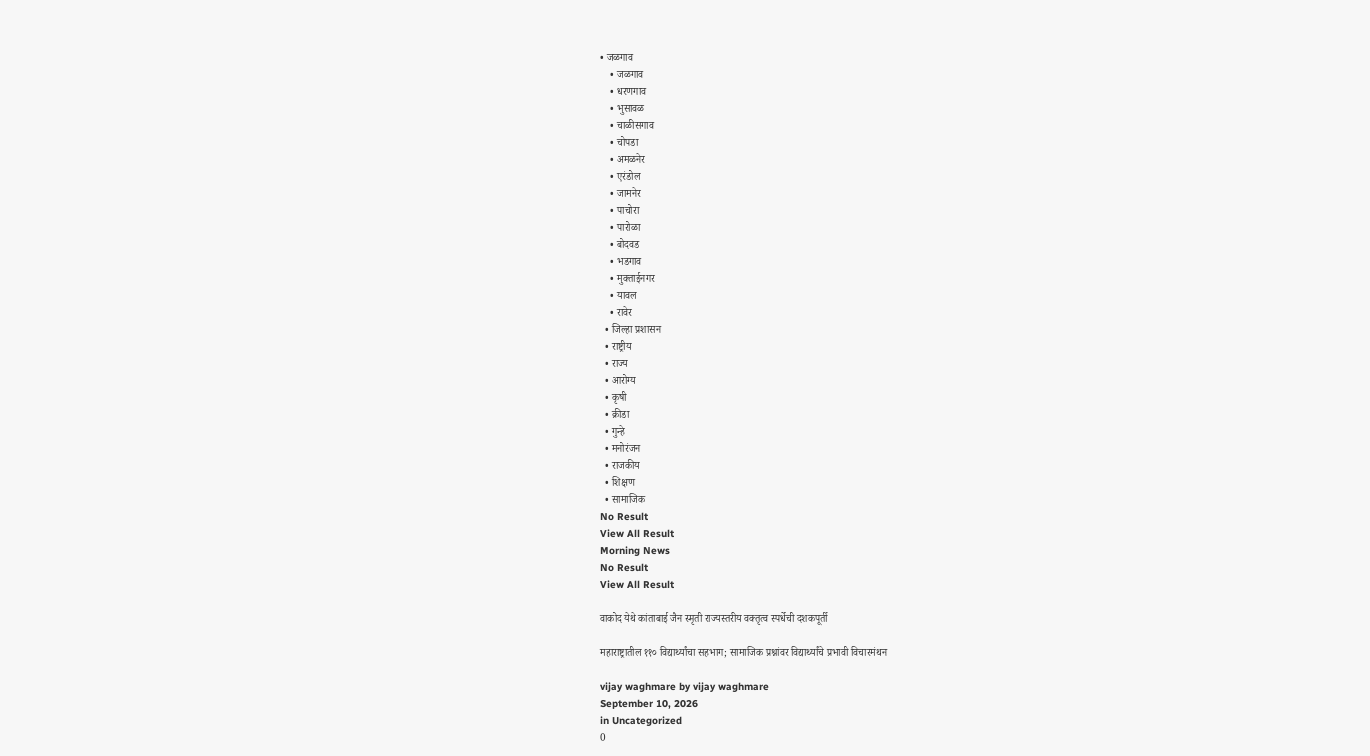• जळगाव
    • जळगाव
    • धरणगाव
    • भुसावळ
    • चाळीसगाव
    • चोपडा
    • अमळनेर
    • एरंडोल
    • जामनेर
    • पाचोरा
    • पारोळा
    • बोदवड
    • भडगाव
    • मुक्ताईनगर
    • यावल
    • रावेर
  • जिल्हा प्रशासन
  • राष्ट्रीय
  • राज्य
  • आरोग्य
  • कृषी
  • क्रीडा
  • गुन्हे
  • मनोरंजन
  • राजकीय
  • शिक्षण
  • सामाजिक
No Result
View All Result
Morning News
No Result
View All Result

वाकोद येथे कांताबाई जैन स्मृती राज्यस्तरीय वक्तृत्व स्पर्धेची दशकपूर्ती

महाराष्ट्रातील ११० विद्यार्थ्यांचा सहभाग; सामाजिक प्रश्नांवर विद्यार्थ्यांचे प्रभावी विचारमंथन

vijay waghmare by vijay waghmare
September 10, 2026
in Uncategorized
0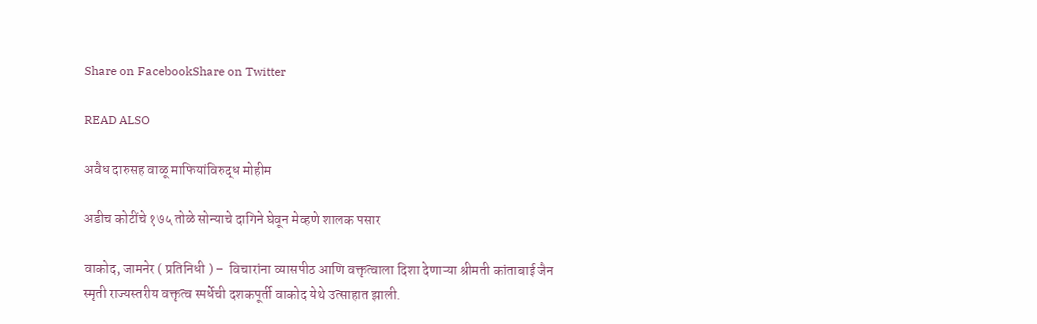Share on FacebookShare on Twitter

READ ALSO

अवैध दारुसह वाळू माफियांविरुद्ध मोहीम

अडीच कोटींचे १७५ तोळे सोन्याचे दागिने घेवून मेव्हणे शालक पसार

वाकोद, जामनेर ( प्रतिनिधी ) –  विचारांना व्यासपीठ आणि वक्तृत्वाला दिशा देणाऱ्या श्रीमती कांताबाई जैन स्मृती राज्यस्तरीय वक्तृत्व स्पर्धेची दशकपूर्ती वाकोद येथे उत्साहात झाली.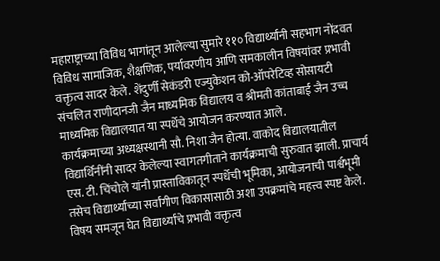महाराष्ट्राच्या विविध भागांतून आलेल्या सुमारे ११० विद्यार्थ्यांनी सहभाग नोंदवत विविध सामाजिक, शैक्षणिक, पर्यावरणीय आणि समकालीन विषयांवर प्रभावी वक्तृत्व सादर केले. शेंदुर्णी सेकंडरी एज्युकेशन को-ऑपरेटिव्ह सोसायटी संचलित राणीदानजी जैन माध्यमिक विद्यालय व श्रीमती कांताबाई जैन उच्च माध्यमिक विद्यालयात या स्पर्धेचे आयोजन करण्यात आले.
कार्यक्रमाच्या अध्यक्षस्थानी सौ. निशा जैन होत्या. वाकोद विद्यालयातील विद्यार्थिनींनी सादर केलेल्या स्वागतगीताने कार्यक्रमाची सुरुवात झाली. प्राचार्य एस. टी. चिंचोले यांनी प्रास्ताविकातून स्पर्धेची भूमिका, आयोजनाची पार्श्वभूमी तसेच विद्यार्थ्यांच्या सर्वांगीण विकासासाठी अशा उपक्रमांचे महत्त्व स्पष्ट केले.
विषय समजून घेत विद्यार्थ्यांचे प्रभावी वक्तृत्व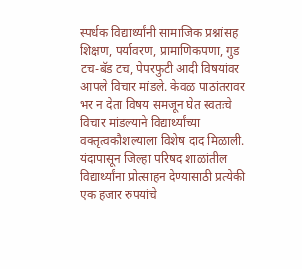स्पर्धक विद्यार्थ्यांनी सामाजिक प्रश्नांसह शिक्षण, पर्यावरण, प्रामाणिकपणा, गुड टच-बॅड टच, पेपरफुटी आदी विषयांवर आपले विचार मांडले. केवळ पाठांतरावर भर न देता विषय समजून घेत स्वतःचे विचार मांडल्याने विद्यार्थ्यांच्या वक्तृत्वकौशल्याला विशेष दाद मिळाली.
यंदापासून जिल्हा परिषद शाळांतील विद्यार्थ्यांना प्रोत्साहन देण्यासाठी प्रत्येकी एक हजार रुपयांचे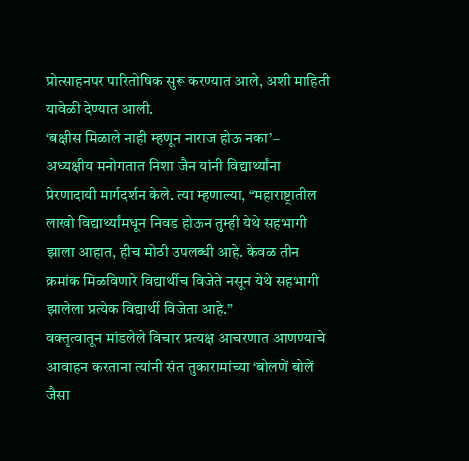प्रोत्साहनपर पारितोषिक सुरू करण्यात आले, अशी माहिती यावेळी देण्यात आली.
‘बक्षीस मिळाले नाही म्हणून नाराज होऊ नका’–
अध्यक्षीय मनोगतात निशा जैन यांनी विद्यार्थ्यांना प्रेरणादायी मार्गदर्शन केले. त्या म्हणाल्या, “महाराष्ट्रातील लाखो विद्यार्थ्यांमधून निवड होऊन तुम्ही येथे सहभागी झाला आहात, हीच मोठी उपलब्धी आहे. केवळ तीन क्रमांक मिळविणारे विद्यार्थीच विजेते नसून येथे सहभागी झालेला प्रत्येक विद्यार्थी विजेता आहे.”
वक्तृत्वातून मांडलेले विचार प्रत्यक्ष आचरणात आणण्याचे आवाहन करताना त्यांनी संत तुकारामांच्या ‘बोलणें बोलें जैसा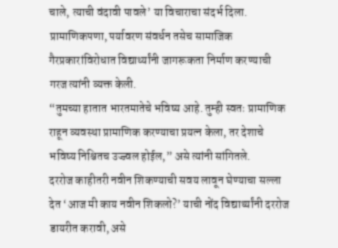चाले, त्याची वंदावी पावले’ या विचाराचा संदर्भ दिला. प्रामाणिकपणा, पर्यावरण संवर्धन तसेच सामाजिक गैरप्रकारांविरोधात विद्यार्थ्यांनी जागरूकता निर्माण करण्याची गरज त्यांनी व्यक्त केली.
“तुमच्या हातात भारतमातेचे भविष्य आहे. तुम्ही स्वतः प्रामाणिक राहून व्यवस्था प्रामाणिक करण्याचा प्रयत्न केला, तर देशाचे भविष्य निश्चितच उज्ज्वल होईल,” असे त्यांनी सांगितले.
दररोज काहीतरी नवीन शिकण्याची सवय लावून घेण्याचा सल्ला देत ‘आज मी काय नवीन शिकलो?’ याची नोंद विद्यार्थ्यांनी दररोज डायरीत करावी, असे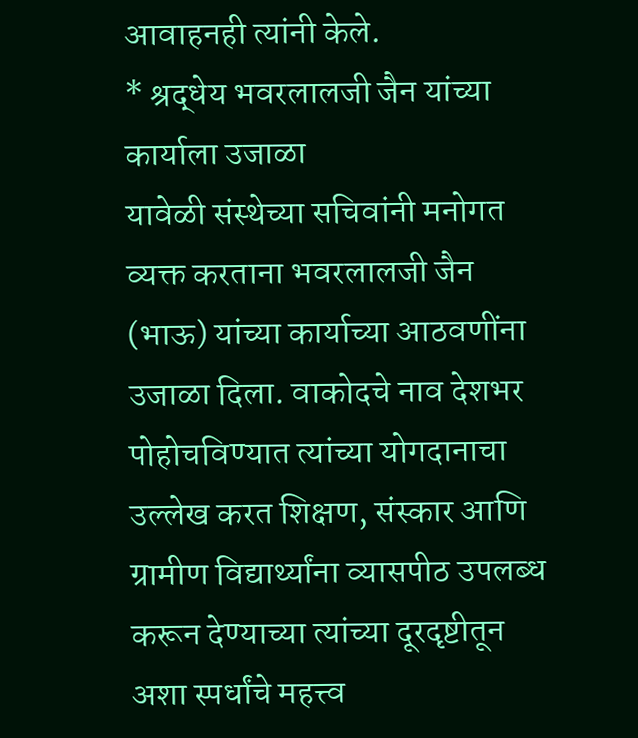आवाहनही त्यांनी केले.
* श्रद्धेय भवरलालजी जैन यांच्या कार्याला उजाळा
यावेळी संस्थेच्या सचिवांनी मनोगत व्यक्त करताना भवरलालजी जैन (भाऊ) यांच्या कार्याच्या आठवणींना उजाळा दिला. वाकोदचे नाव देशभर पोहोचविण्यात त्यांच्या योगदानाचा उल्लेख करत शिक्षण, संस्कार आणि ग्रामीण विद्यार्थ्यांना व्यासपीठ उपलब्ध करून देण्याच्या त्यांच्या दूरदृष्टीतून अशा स्पर्धांचे महत्त्व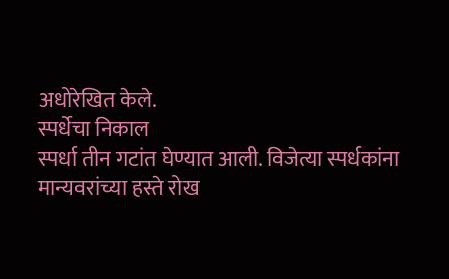अधोरेखित केले.
स्पर्धेचा निकाल
स्पर्धा तीन गटांत घेण्यात आली. विजेत्या स्पर्धकांना मान्यवरांच्या हस्ते रोख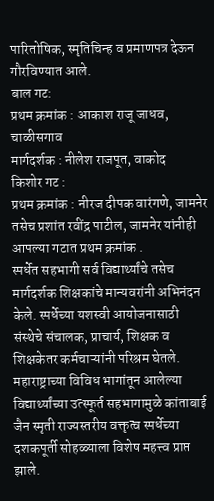पारितोषिक, स्मृतिचिन्ह व प्रमाणपत्र देऊन गौरविण्यात आले.
बाल गट:
प्रथम क्रमांक : आकाश राजू जाधव, चाळीसगाव
मार्गदर्शक : नीलेश राजपूत, वाकोद
किशोर गट :
प्रथम क्रमांक : नीरज दीपक वारंगणे, जामनेर
तसेच प्रशांत रवींद्र पाटील, जामनेर यांनीही आपल्या गटात प्रथम क्रमांक .
स्पर्धेत सहभागी सर्व विद्यार्थ्यांचे तसेच मार्गदर्शक शिक्षकांचे मान्यवरांनी अभिनंदन केले. स्पर्धेच्या यशस्वी आयोजनासाठी संस्थेचे संचालक, प्राचार्य, शिक्षक व शिक्षकेतर कर्मचाऱ्यांनी परिश्रम घेतले. महाराष्ट्राच्या विविध भागांतून आलेल्या विद्यार्थ्यांच्या उत्स्फूर्त सहभागामुळे कांताबाई जैन स्मृती राज्यस्तरीय वक्तृत्व स्पर्धेच्या दशकपूर्ती सोहळ्याला विशेष महत्त्व प्राप्त झाले.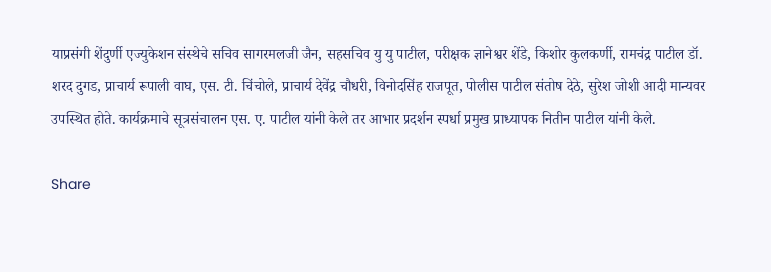याप्रसंगी शेंदुर्णी एज्युकेशन संस्थेचे सचिव सागरमलजी जैन, सहसचिव यु यु पाटील, परीक्षक ज्ञानेश्वर शेंडे, किशोर कुलकर्णी, रामचंद्र पाटील डॉ. शरद दुगड, प्राचार्य रूपाली वाघ, एस. टी. चिंचोले, प्राचार्य देवेंद्र चौधरी, विनोदसिंह राजपूत, पोलीस पाटील संतोष देठे, सुरेश जोशी आदी मान्यवर उपस्थित होते. कार्यक्रमाचे सूत्रसंचालन एस. ए. पाटील यांनी केले तर आभार प्रदर्शन स्पर्धा प्रमुख प्राध्यापक नितीन पाटील यांनी केले.

Share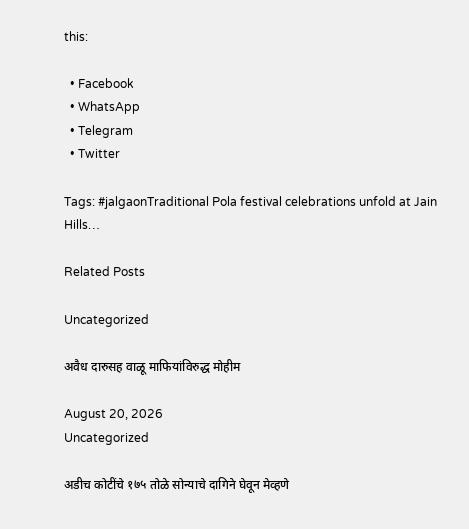this:

  • Facebook
  • WhatsApp
  • Telegram
  • Twitter

Tags: #jalgaonTraditional Pola festival celebrations unfold at Jain Hills…

Related Posts

Uncategorized

अवैध दारुसह वाळू माफियांविरुद्ध मोहीम

August 20, 2026
Uncategorized

अडीच कोटींचे १७५ तोळे सोन्याचे दागिने घेवून मेव्हणे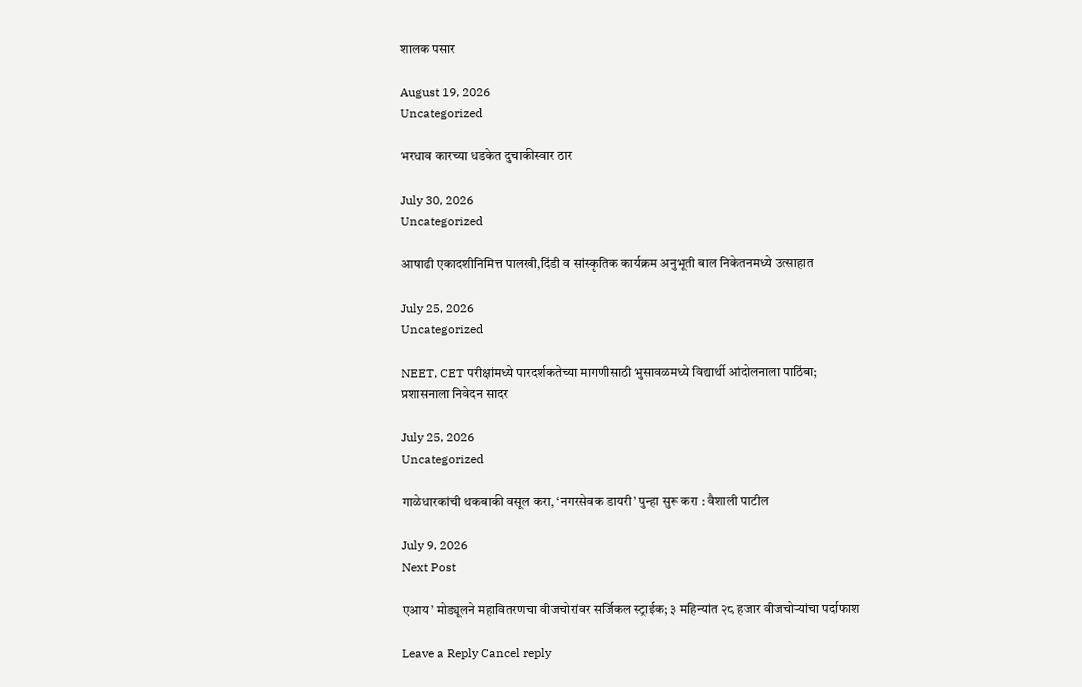शालक पसार

August 19, 2026
Uncategorized

भरधाव कारच्या धडकेत दुचाकीस्वार ठार

July 30, 2026
Uncategorized

आषाढी एकादशीनिमित्त पालखी,दिंडी व सांस्कृतिक कार्यक्रम अनुभूती बाल निकेतनमध्ये उत्साहात

July 25, 2026
Uncategorized

NEET, CET परीक्षांमध्ये पारदर्शकतेच्या मागणीसाठी भुसावळमध्ये विद्यार्थी आंदोलनाला पाठिंबा; प्रशासनाला निवेदन सादर

July 25, 2026
Uncategorized

गाळेधारकांची थकबाकी वसूल करा, ‘नगरसेवक डायरी’ पुन्हा सुरू करा : वैशाली पाटील

July 9, 2026
Next Post

एआय’ मोड्यूलने महावितरणचा वीजचोरांवर सर्जिकल स्ट्राईक; ३ महिन्यांत २८ हजार वीजचोऱ्यांचा पर्दाफाश

Leave a Reply Cancel reply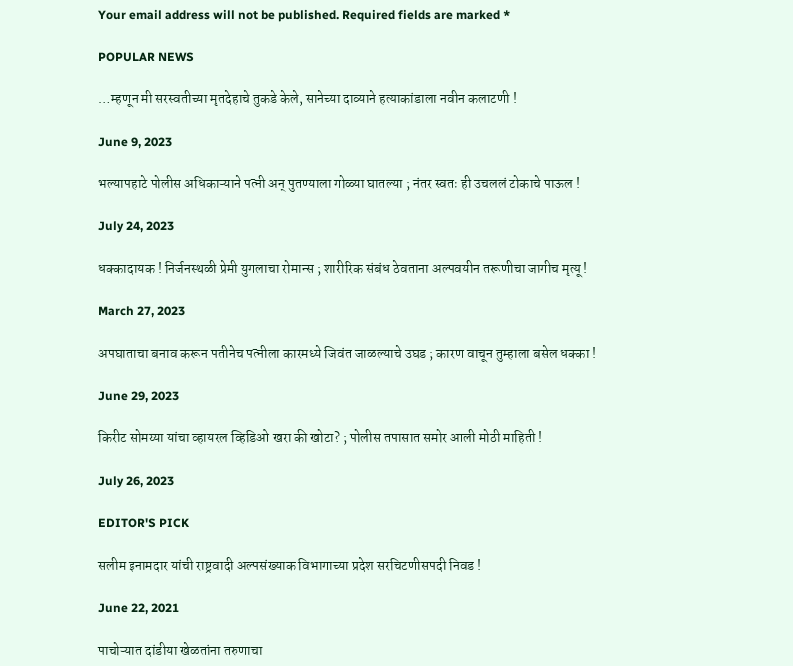Your email address will not be published. Required fields are marked *

POPULAR NEWS

…म्हणून मी सरस्वतीच्या मृतदेहाचे तुकडे केले, सानेच्या दाव्याने हत्याकांडाला नवीन कलाटणी !

June 9, 2023

भल्यापहाटे पोलीस अधिकाऱ्याने पत्नी अन् पुतण्याला गोळ्या घातल्या ; नंतर स्वतः ही उचललं टोकाचे पाऊल !

July 24, 2023

धक्कादायक ! निर्जनस्थळी प्रेमी युगलाचा रोमान्स ; शारीरिक संबंध ठेवताना अल्पवयीन तरूणीचा जागीच मृत्यू !

March 27, 2023

अपघाताचा बनाव करून पतीनेच पत्नीला कारमध्ये जिवंत जाळल्याचे उघड ; कारण वाचून तुम्हाला बसेल धक्का !

June 29, 2023

किरीट सोमय्या यांचा व्हायरल व्हिडिओ खरा की खोटा? ; पोलीस तपासात समोर आली मोठी माहिती !

July 26, 2023

EDITOR'S PICK

सलीम इनामदार यांची राष्ट्रवादी अल्पसंख्याक विभागाच्या प्रदेश सरचिटणीसपदी निवड !

June 22, 2021

पाचोऱ्यात दांडीया खेळतांना तरुणाचा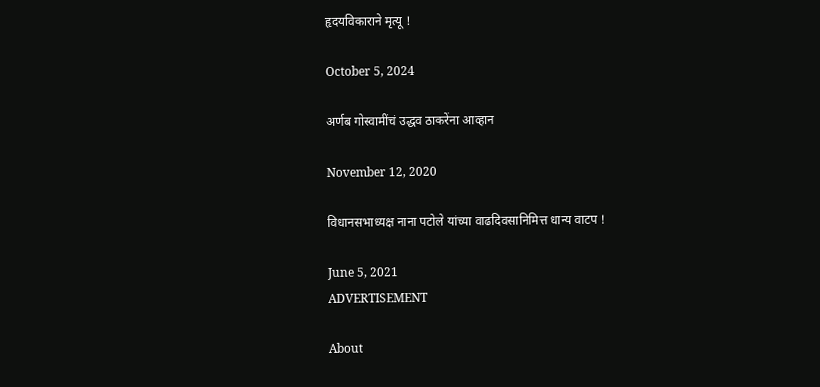हृदयविकाराने मृत्यू !

October 5, 2024

अर्णब गोस्वामींचं उद्धव ठाकरेंना आव्हान

November 12, 2020

विधानसभाध्यक्ष नाना पटोले यांच्या वाढदिवसानिमित्त धान्य वाटप !

June 5, 2021
ADVERTISEMENT

About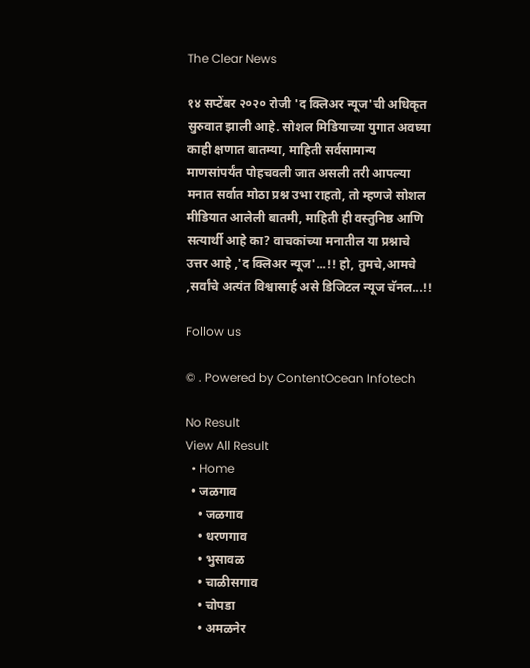The Clear News

१४ सप्टेंबर २०२० रोजी 'द क्लिअर न्यूज'ची अधिकृत सुरुवात झाली आहे. सोशल मिडियाच्या युगात अवघ्या काही क्षणात बातम्या, माहिती सर्वसामान्य माणसांपर्यंत पोहचवली जात असली तरी आपल्या मनात सर्वात मोठा प्रश्न उभा राहतो, तो म्हणजे सोशल मीडियात आलेली बातमी, माहिती ही वस्तुनिष्ठ आणि सत्यार्थी आहे का? वाचकांच्या मनातील या प्रश्नाचे उत्तर आहे ,'द क्लिअर न्यूज'...!! हो, तुमचे,आमचे ,सर्वांचे अत्यंत विश्वासार्ह असे डिजिटल न्यूज चॅनल...!!

Follow us

© . Powered by ContentOcean Infotech

No Result
View All Result
  • Home
  • जळगाव
    • जळगाव
    • धरणगाव
    • भुसावळ
    • चाळीसगाव
    • चोपडा
    • अमळनेर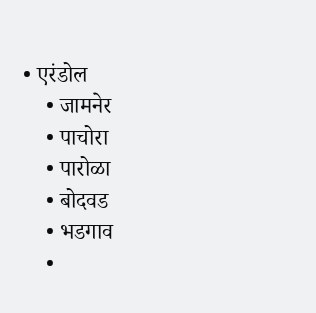• एरंडोल
    • जामनेर
    • पाचोरा
    • पारोळा
    • बोदवड
    • भडगाव
    •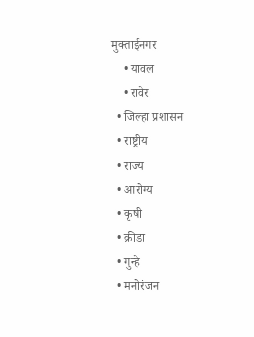मुक्ताईनगर
    • यावल
    • रावेर
  • जिल्हा प्रशासन
  • राष्ट्रीय
  • राज्य
  • आरोग्य
  • कृषी
  • क्रीडा
  • गुन्हे
  • मनोरंजन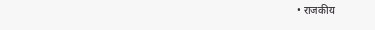• राजकीय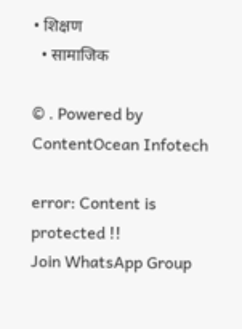• शिक्षण
  • सामाजिक

© . Powered by ContentOcean Infotech

error: Content is protected !!
Join WhatsApp Group